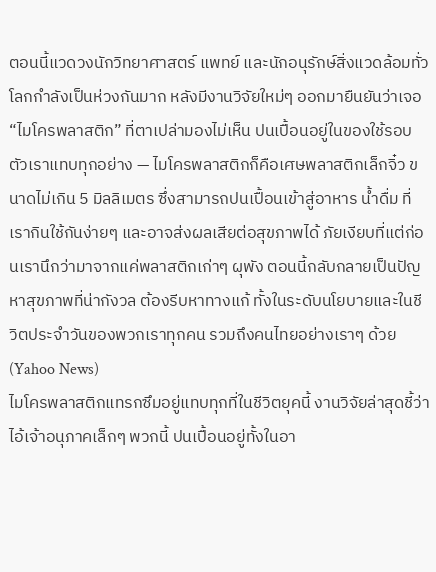ตอนนี้แวดวงนักวิทยาศาสตร์ แพทย์ และนักอนุรักษ์สิ่งแวดล้อมทั่วโลกกำลังเป็นห่วงกันมาก หลังมีงานวิจัยใหม่ๆ ออกมายืนยันว่าเจอ “ไมโครพลาสติก” ที่ตาเปล่ามองไม่เห็น ปนเปื้อนอยู่ในของใช้รอบตัวเราแทบทุกอย่าง — ไมโครพลาสติกก็คือเศษพลาสติกเล็กจิ๋ว ขนาดไม่เกิน 5 มิลลิเมตร ซึ่งสามารถปนเปื้อนเข้าสู่อาหาร น้ำดื่ม ที่เรากินใช้กันง่ายๆ และอาจส่งผลเสียต่อสุขภาพได้ ภัยเงียบที่แต่ก่อนเรานึกว่ามาจากแค่พลาสติกเก่าๆ ผุพัง ตอนนี้กลับกลายเป็นปัญหาสุขภาพที่น่ากังวล ต้องรีบหาทางแก้ ทั้งในระดับนโยบายและในชีวิตประจำวันของพวกเราทุกคน รวมถึงคนไทยอย่างเราๆ ด้วย (Yahoo News)
ไมโครพลาสติกแทรกซึมอยู่แทบทุกที่ในชีวิตยุคนี้ งานวิจัยล่าสุดชี้ว่า ไอ้เจ้าอนุภาคเล็กๆ พวกนี้ ปนเปื้อนอยู่ทั้งในอา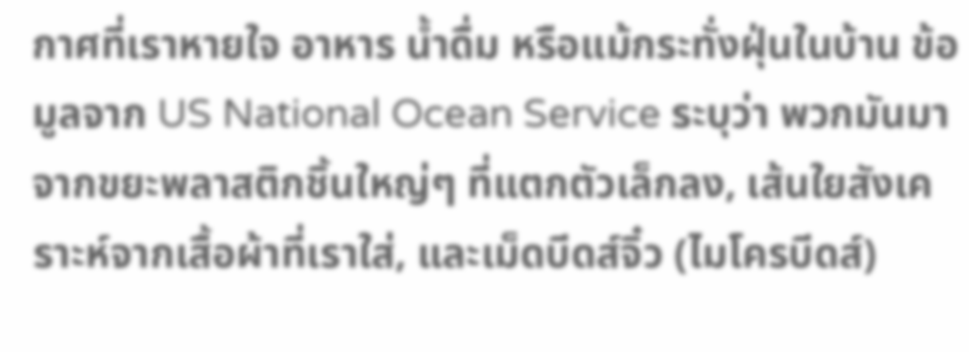กาศที่เราหายใจ อาหาร น้ำดื่ม หรือแม้กระทั่งฝุ่นในบ้าน ข้อมูลจาก US National Ocean Service ระบุว่า พวกมันมาจากขยะพลาสติกชิ้นใหญ่ๆ ที่แตกตัวเล็กลง, เส้นใยสังเคราะห์จากเสื้อผ้าที่เราใส่, และเม็ดบีดส์จิ๋ว (ไมโครบีดส์)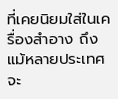ที่เคยนิยมใส่ในเครื่องสำอาง ถึงแม้หลายประเทศจะ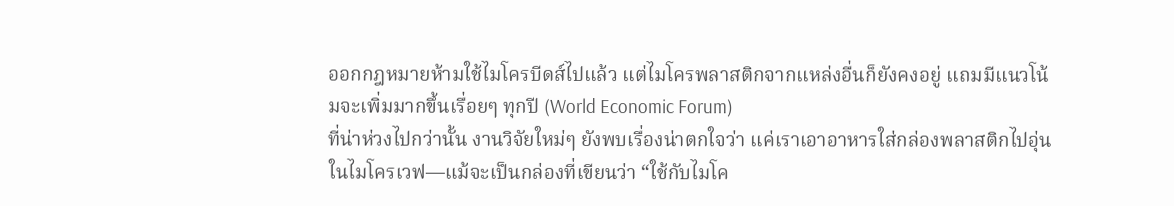ออกกฎหมายห้ามใช้ไมโครบีดส์ไปแล้ว แต่ไมโครพลาสติกจากแหล่งอื่นก็ยังคงอยู่ แถมมีแนวโน้มจะเพิ่มมากขึ้นเรื่อยๆ ทุกปี (World Economic Forum)
ที่น่าห่วงไปกว่านั้น งานวิจัยใหม่ๆ ยังพบเรื่องน่าตกใจว่า แค่เราเอาอาหารใส่กล่องพลาสติกไปอุ่นในไมโครเวฟ—แม้จะเป็นกล่องที่เขียนว่า “ใช้กับไมโค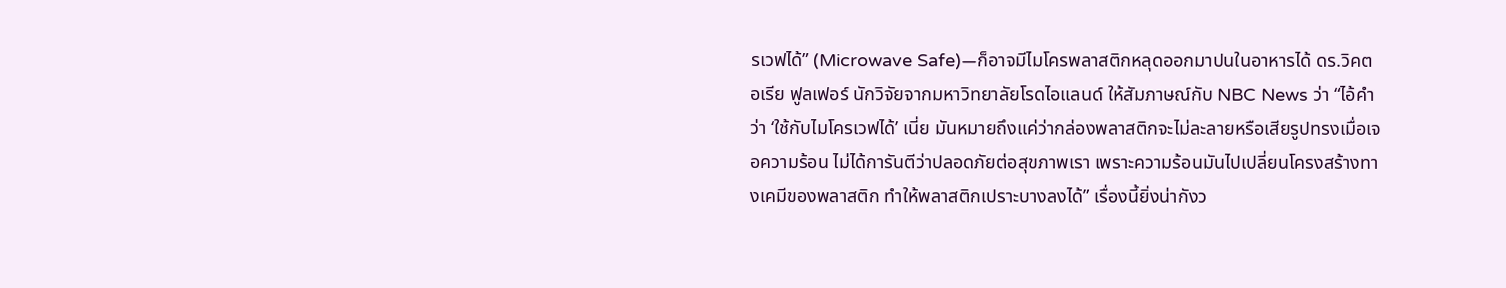รเวฟได้” (Microwave Safe)—ก็อาจมีไมโครพลาสติกหลุดออกมาปนในอาหารได้ ดร.วิคตอเรีย ฟูลเฟอร์ นักวิจัยจากมหาวิทยาลัยโรดไอแลนด์ ให้สัมภาษณ์กับ NBC News ว่า “ไอ้คำว่า ‘ใช้กับไมโครเวฟได้’ เนี่ย มันหมายถึงแค่ว่ากล่องพลาสติกจะไม่ละลายหรือเสียรูปทรงเมื่อเจอความร้อน ไม่ได้การันตีว่าปลอดภัยต่อสุขภาพเรา เพราะความร้อนมันไปเปลี่ยนโครงสร้างทางเคมีของพลาสติก ทำให้พลาสติกเปราะบางลงได้” เรื่องนี้ยิ่งน่ากังว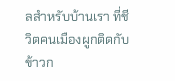ลสำหรับบ้านเรา ที่ชีวิตคนเมืองผูกติดกับข้าวก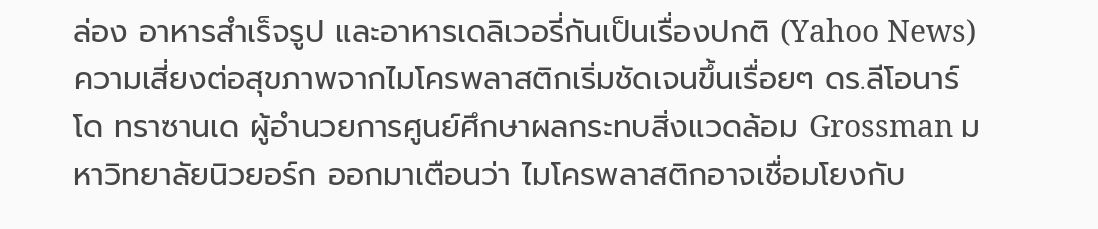ล่อง อาหารสำเร็จรูป และอาหารเดลิเวอรี่กันเป็นเรื่องปกติ (Yahoo News)
ความเสี่ยงต่อสุขภาพจากไมโครพลาสติกเริ่มชัดเจนขึ้นเรื่อยๆ ดร.ลีโอนาร์โด ทราซานเด ผู้อำนวยการศูนย์ศึกษาผลกระทบสิ่งแวดล้อม Grossman มหาวิทยาลัยนิวยอร์ก ออกมาเตือนว่า ไมโครพลาสติกอาจเชื่อมโยงกับ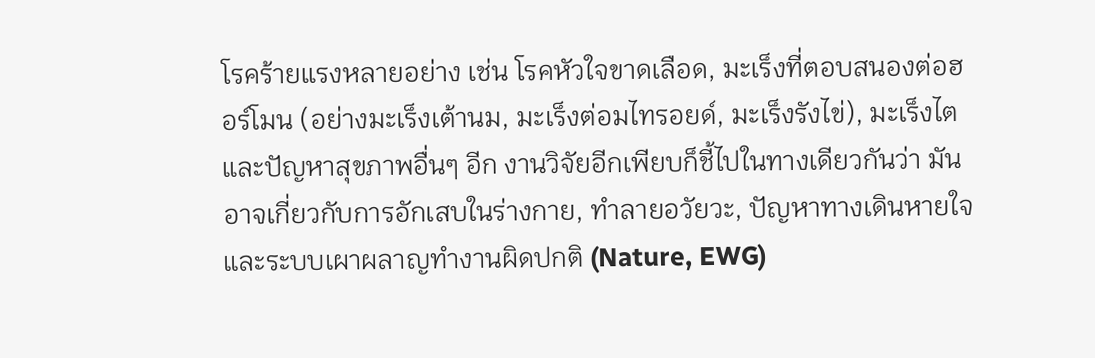โรคร้ายแรงหลายอย่าง เช่น โรคหัวใจขาดเลือด, มะเร็งที่ตอบสนองต่อฮอร์โมน (อย่างมะเร็งเต้านม, มะเร็งต่อมไทรอยด์, มะเร็งรังไข่), มะเร็งไต และปัญหาสุขภาพอื่นๆ อีก งานวิจัยอีกเพียบก็ชี้ไปในทางเดียวกันว่า มันอาจเกี่ยวกับการอักเสบในร่างกาย, ทำลายอวัยวะ, ปัญหาทางเดินหายใจ และระบบเผาผลาญทำงานผิดปกติ (Nature, EWG)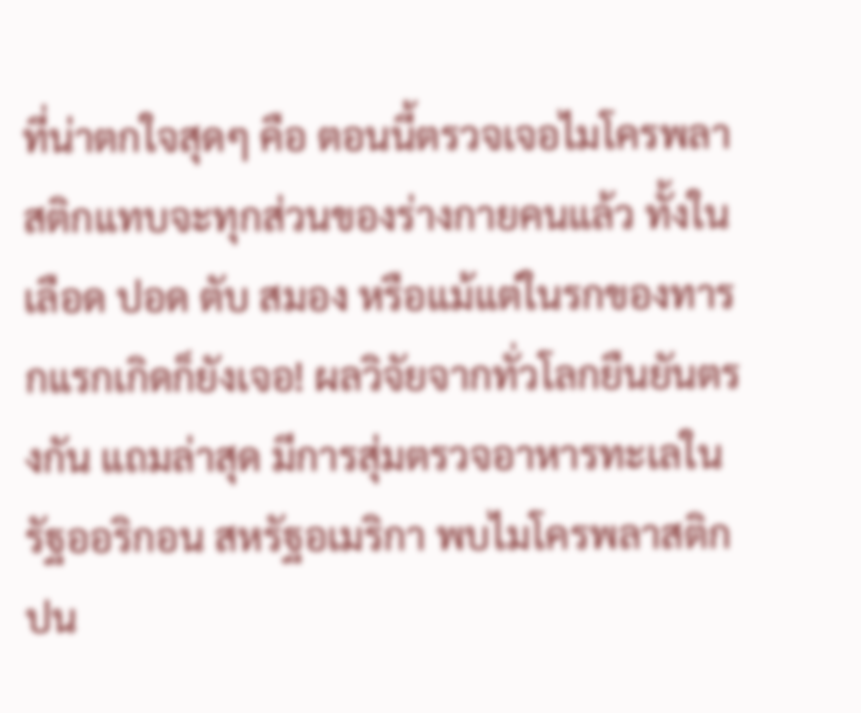ที่น่าตกใจสุดๆ คือ ตอนนี้ตรวจเจอไมโครพลาสติกแทบจะทุกส่วนของร่างกายคนแล้ว ทั้งในเลือด ปอด ตับ สมอง หรือแม้แต่ในรกของทารกแรกเกิดก็ยังเจอ! ผลวิจัยจากทั่วโลกยืนยันตรงกัน แถมล่าสุด มีการสุ่มตรวจอาหารทะเลในรัฐออริกอน สหรัฐอเมริกา พบไมโครพลาสติกปน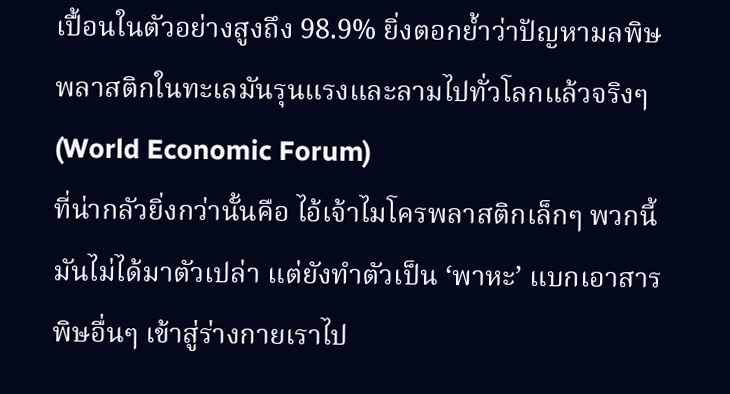เปื้อนในตัวอย่างสูงถึง 98.9% ยิ่งตอกย้ำว่าปัญหามลพิษพลาสติกในทะเลมันรุนแรงและลามไปทั่วโลกแล้วจริงๆ (World Economic Forum)
ที่น่ากลัวยิ่งกว่านั้นคือ ไอ้เจ้าไมโครพลาสติกเล็กๆ พวกนี้ มันไม่ได้มาตัวเปล่า แต่ยังทำตัวเป็น ‘พาหะ’ แบกเอาสารพิษอื่นๆ เข้าสู่ร่างกายเราไป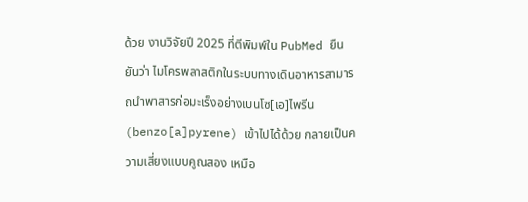ด้วย งานวิจัยปี 2025 ที่ตีพิมพ์ใน PubMed ยืนยันว่า ไมโครพลาสติกในระบบทางเดินอาหารสามารถนำพาสารก่อมะเร็งอย่างเบนโซ[เอ]ไพรีน (benzo[a]pyrene) เข้าไปได้ด้วย กลายเป็นความเสี่ยงแบบคูณสอง เหมือ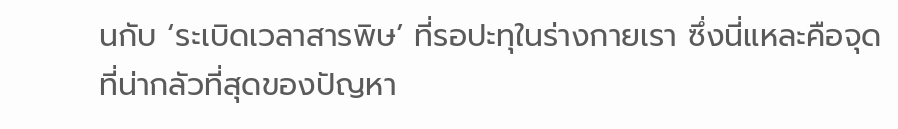นกับ ‘ระเบิดเวลาสารพิษ’ ที่รอปะทุในร่างกายเรา ซึ่งนี่แหละคือจุดที่น่ากลัวที่สุดของปัญหา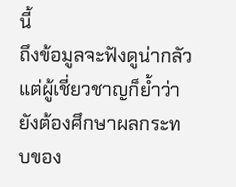นี้
ถึงข้อมูลจะฟังดูน่ากลัว แต่ผู้เชี่ยวชาญก็ย้ำว่ายังต้องศึกษาผลกระทบของ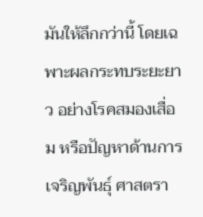มันให้ลึกกว่านี้ โดยเฉพาะผลกระทบระยะยาว อย่างโรคสมองเสื่อม หรือปัญหาด้านการเจริญพันธุ์ ศาสตรา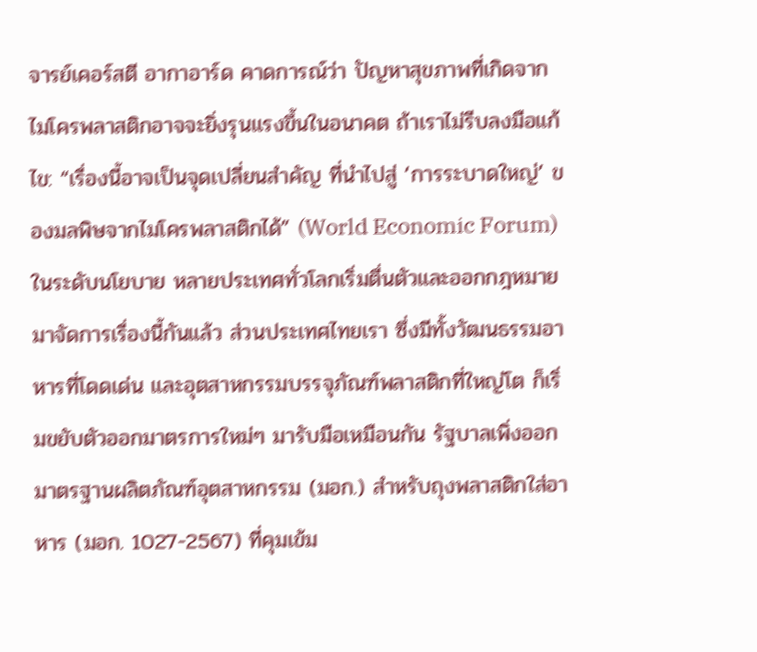จารย์เคอร์สตี อากาอาร์ด คาดการณ์ว่า ปัญหาสุขภาพที่เกิดจากไมโครพลาสติกอาจจะยิ่งรุนแรงขึ้นในอนาคต ถ้าเราไม่รีบลงมือแก้ไข: “เรื่องนี้อาจเป็นจุดเปลี่ยนสำคัญ ที่นำไปสู่ ‘การระบาดใหญ่’ ของมลพิษจากไมโครพลาสติกได้” (World Economic Forum)
ในระดับนโยบาย หลายประเทศทั่วโลกเริ่มตื่นตัวและออกกฎหมายมาจัดการเรื่องนี้กันแล้ว ส่วนประเทศไทยเรา ซึ่งมีทั้งวัฒนธรรมอาหารที่โดดเด่น และอุตสาหกรรมบรรจุภัณฑ์พลาสติกที่ใหญ่โต ก็เริ่มขยับตัวออกมาตรการใหม่ๆ มารับมือเหมือนกัน รัฐบาลเพิ่งออกมาตรฐานผลิตภัณฑ์อุตสาหกรรม (มอก.) สำหรับถุงพลาสติกใส่อาหาร (มอก. 1027-2567) ที่คุมเข้ม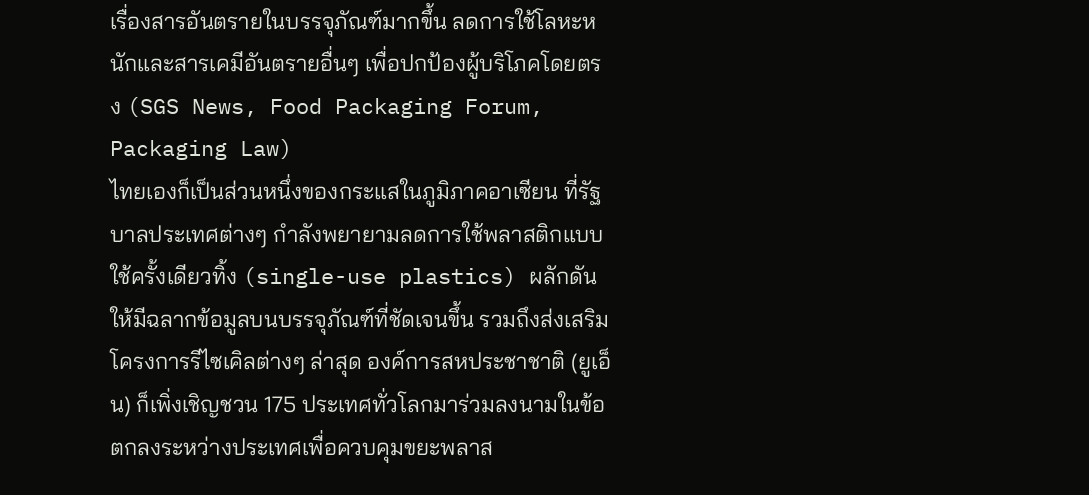เรื่องสารอันตรายในบรรจุภัณฑ์มากขึ้น ลดการใช้โลหะหนักและสารเคมีอันตรายอื่นๆ เพื่อปกป้องผู้บริโภคโดยตรง (SGS News, Food Packaging Forum, Packaging Law)
ไทยเองก็เป็นส่วนหนึ่งของกระแสในภูมิภาคอาเซียน ที่รัฐบาลประเทศต่างๆ กำลังพยายามลดการใช้พลาสติกแบบใช้ครั้งเดียวทิ้ง (single-use plastics) ผลักดันให้มีฉลากข้อมูลบนบรรจุภัณฑ์ที่ชัดเจนขึ้น รวมถึงส่งเสริมโครงการรีไซเคิลต่างๆ ล่าสุด องค์การสหประชาชาติ (ยูเอ็น) ก็เพิ่งเชิญชวน 175 ประเทศทั่วโลกมาร่วมลงนามในข้อตกลงระหว่างประเทศเพื่อควบคุมขยะพลาส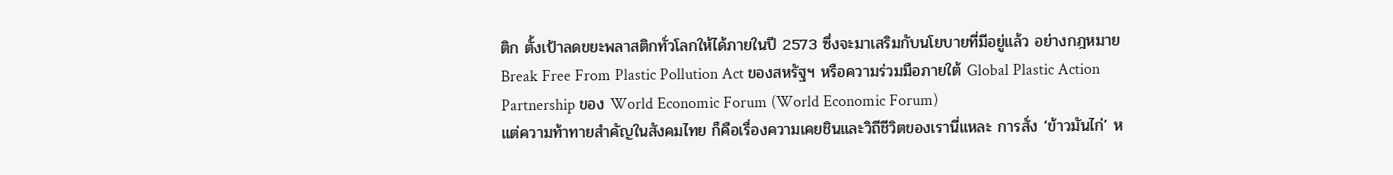ติก ตั้งเป้าลดขยะพลาสติกทั่วโลกให้ได้ภายในปี 2573 ซึ่งจะมาเสริมกับนโยบายที่มีอยู่แล้ว อย่างกฎหมาย Break Free From Plastic Pollution Act ของสหรัฐฯ หรือความร่วมมือภายใต้ Global Plastic Action Partnership ของ World Economic Forum (World Economic Forum)
แต่ความท้าทายสำคัญในสังคมไทย ก็คือเรื่องความเคยชินและวิถีชีวิตของเรานี่แหละ การสั่ง ‘ข้าวมันไก่’ ห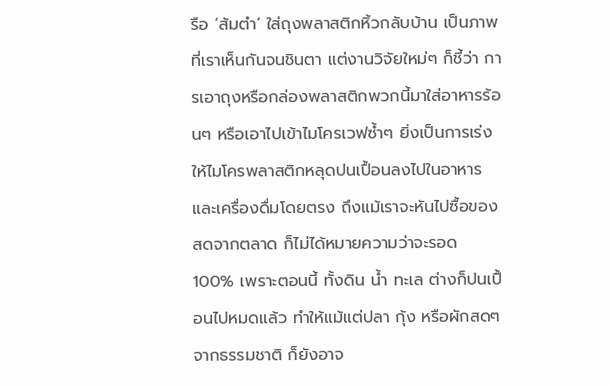รือ ‘ส้มตำ’ ใส่ถุงพลาสติกหิ้วกลับบ้าน เป็นภาพที่เราเห็นกันจนชินตา แต่งานวิจัยใหม่ๆ ก็ชี้ว่า การเอาถุงหรือกล่องพลาสติกพวกนี้มาใส่อาหารร้อนๆ หรือเอาไปเข้าไมโครเวฟซ้ำๆ ยิ่งเป็นการเร่งให้ไมโครพลาสติกหลุดปนเปื้อนลงไปในอาหารและเครื่องดื่มโดยตรง ถึงแม้เราจะหันไปซื้อของสดจากตลาด ก็ไม่ได้หมายความว่าจะรอด 100% เพราะตอนนี้ ทั้งดิน น้ำ ทะเล ต่างก็ปนเปื้อนไปหมดแล้ว ทำให้แม้แต่ปลา กุ้ง หรือผักสดๆ จากธรรมชาติ ก็ยังอาจ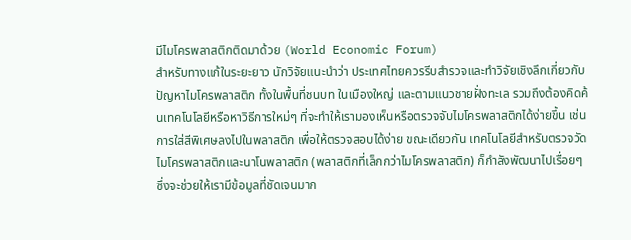มีไมโครพลาสติกติดมาด้วย (World Economic Forum)
สำหรับทางแก้ในระยะยาว นักวิจัยแนะนำว่า ประเทศไทยควรรีบสำรวจและทำวิจัยเชิงลึกเกี่ยวกับปัญหาไมโครพลาสติก ทั้งในพื้นที่ชนบท ในเมืองใหญ่ และตามแนวชายฝั่งทะเล รวมถึงต้องคิดค้นเทคโนโลยีหรือหาวิธีการใหม่ๆ ที่จะทำให้เรามองเห็นหรือตรวจจับไมโครพลาสติกได้ง่ายขึ้น เช่น การใส่สีพิเศษลงไปในพลาสติก เพื่อให้ตรวจสอบได้ง่าย ขณะเดียวกัน เทคโนโลยีสำหรับตรวจวัดไมโครพลาสติกและนาโนพลาสติก (พลาสติกที่เล็กกว่าไมโครพลาสติก) ก็กำลังพัฒนาไปเรื่อยๆ ซึ่งจะช่วยให้เรามีข้อมูลที่ชัดเจนมาก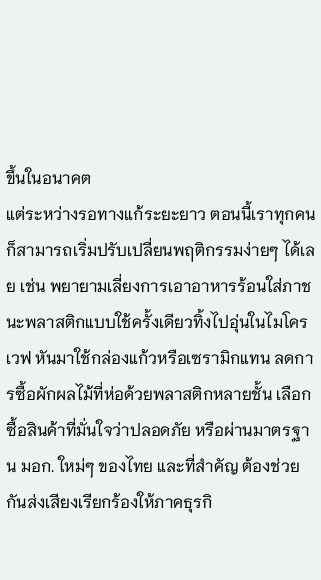ขึ้นในอนาคต
แต่ระหว่างรอทางแก้ระยะยาว ตอนนี้เราทุกคนก็สามารถเริ่มปรับเปลี่ยนพฤติกรรมง่ายๆ ได้เลย เช่น พยายามเลี่ยงการเอาอาหารร้อนใส่ภาชนะพลาสติกแบบใช้ครั้งเดียวทิ้งไปอุ่นในไมโครเวฟ หันมาใช้กล่องแก้วหรือเซรามิกแทน ลดการซื้อผักผลไม้ที่ห่อด้วยพลาสติกหลายชั้น เลือกซื้อสินค้าที่มั่นใจว่าปลอดภัย หรือผ่านมาตรฐาน มอก. ใหม่ๆ ของไทย และที่สำคัญ ต้องช่วยกันส่งเสียงเรียกร้องให้ภาคธุรกิ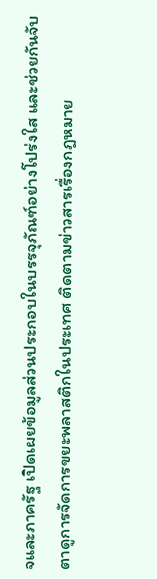จและภาครัฐ เปิดเผยข้อมูลส่วนประกอบในบรรจุภัณฑ์อย่างโปร่งใส และช่วยกันจับตาดูการจัดการขยะพลาสติกในประเทศ ติดตามข่าวสารเรื่องกฎหมาย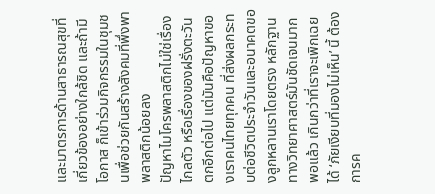และมาตรการด้านสาธารณสุขที่เกี่ยวข้องอย่างใกล้ชิด และถ้ามีโอกาส ก็เข้าร่วมกิจกรรมในชุมชนเพื่อช่วยกันสร้างสังคมที่พึ่งพาพลาสติกน้อยลง
ปัญหาไมโครพลาสติกไม่ใช่เรื่องไกลตัว หรือเรื่องของฝรั่งตะวันตกอีกต่อไป แต่มันคือปัญหาของเราคนไทยทุกคน ที่ส่งผลกระทบต่อชีวิตประจำวันและอนาคตของลูกหลานเราโดยตรง หลักฐานทางวิทยาศาสตร์มันชัดเจนมากพอแล้ว เกินกว่าที่เราจะเพิกเฉยได้ ‘ภัยเงียบที่มองไม่เห็น’ นี้ ต้องการค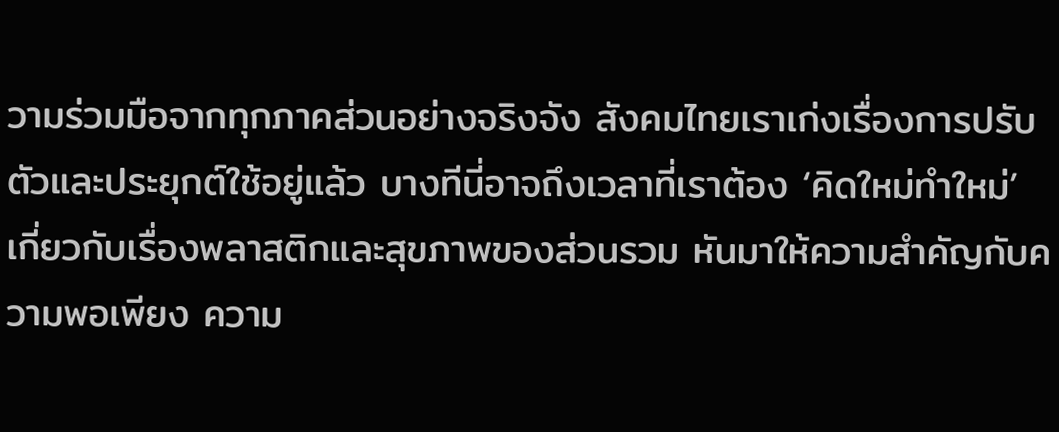วามร่วมมือจากทุกภาคส่วนอย่างจริงจัง สังคมไทยเราเก่งเรื่องการปรับตัวและประยุกต์ใช้อยู่แล้ว บางทีนี่อาจถึงเวลาที่เราต้อง ‘คิดใหม่ทำใหม่’ เกี่ยวกับเรื่องพลาสติกและสุขภาพของส่วนรวม หันมาให้ความสำคัญกับความพอเพียง ความ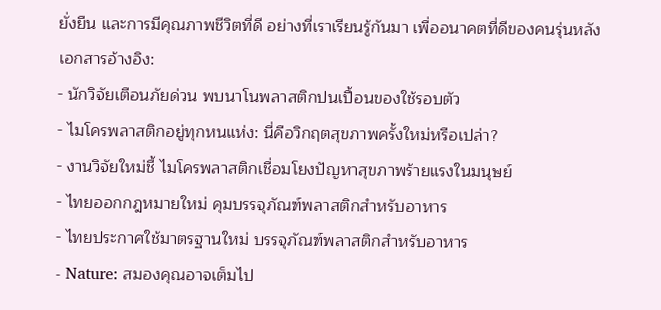ยั่งยืน และการมีคุณภาพชีวิตที่ดี อย่างที่เราเรียนรู้กันมา เพื่ออนาคตที่ดีของคนรุ่นหลัง
เอกสารอ้างอิง:
- นักวิจัยเตือนภัยด่วน พบนาโนพลาสติกปนเปื้อนของใช้รอบตัว
- ไมโครพลาสติกอยู่ทุกหนแห่ง: นี่คือวิกฤตสุขภาพครั้งใหม่หรือเปล่า?
- งานวิจัยใหม่ชี้ ไมโครพลาสติกเชื่อมโยงปัญหาสุขภาพร้ายแรงในมนุษย์
- ไทยออกกฎหมายใหม่ คุมบรรจุภัณฑ์พลาสติกสำหรับอาหาร
- ไทยประกาศใช้มาตรฐานใหม่ บรรจุภัณฑ์พลาสติกสำหรับอาหาร
- Nature: สมองคุณอาจเต็มไป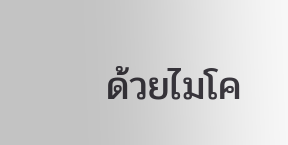ด้วยไมโค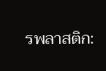รพลาสติก: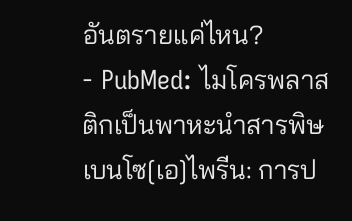อันตรายแค่ไหน?
- PubMed: ไมโครพลาสติกเป็นพาหะนำสารพิษเบนโซ[เอ]ไพรีน: การป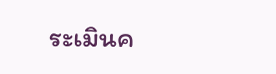ระเมินค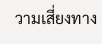วามเสี่ยงทาง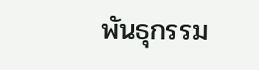พันธุกรรม